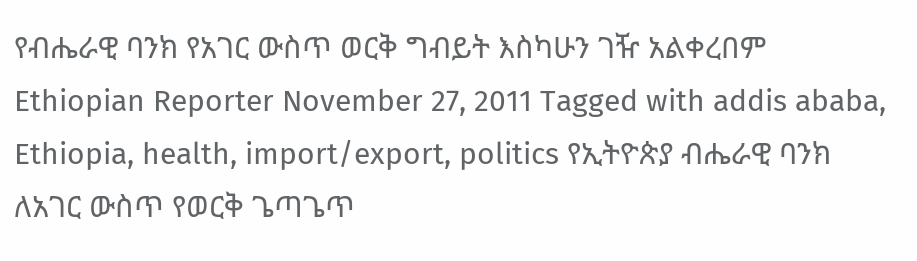የብሔራዊ ባንክ የአገር ውስጥ ወርቅ ግብይት እስካሁን ገዥ አልቀረበም Ethiopian Reporter November 27, 2011 Tagged with addis ababa, Ethiopia, health, import/export, politics የኢትዮጵያ ብሔራዊ ባንክ ለአገር ውስጥ የወርቅ ጌጣጌጥ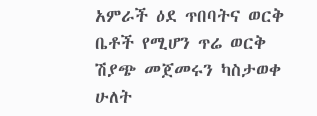አምራች ዕደ ጥበባትና ወርቅ ቤቶች የሚሆን ጥሬ ወርቅ ሽያጭ መጀመሩን ካስታወቀ ሁለት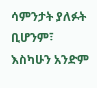ሳምንታት ያለፉት ቢሆንም፣ እስካሁን አንድም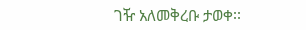ገዥ አለመቅረቡ ታወቀ፡፡